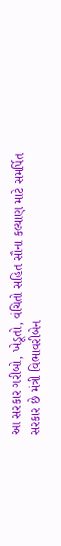આ સરકાર ગરીબો, ખેડૂતો, વંચિતો સહિત સૌના કલ્યાણ માટે સમર્પિત સરકાર છે મંત્રી વિભાવરીબેન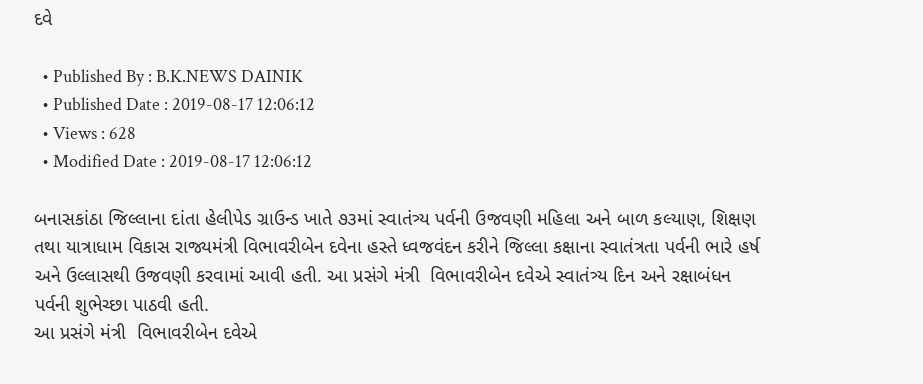દવે

  • Published By : B.K.NEWS DAINIK
  • Published Date : 2019-08-17 12:06:12
  • Views : 628
  • Modified Date : 2019-08-17 12:06:12

બનાસકાંઠા જિલ્લાના દાંતા હેલીપેડ ગ્રાઉન્ડ ખાતે ૭૩માં સ્વાતંત્ર્ય પર્વની ઉજવણી મહિલા અને બાળ કલ્યાણ, શિક્ષણ તથા યાત્રાધામ વિકાસ રાજ્યમંત્રી વિભાવરીબેન દવેના હસ્તે ધ્વજવંદન કરીને જિલ્લા કક્ષાના સ્વાતંત્રતા પર્વની ભારે હર્ષ અને ઉલ્લાસથી ઉજવણી કરવામાં આવી હતી. આ પ્રસંગે મંત્રી  વિભાવરીબેન દવેએ સ્વાતંત્ર્ય દિન અને રક્ષાબંધન
પર્વની શુભેચ્છા પાઠવી હતી.
આ પ્રસંગે મંત્રી  વિભાવરીબેન દવેએ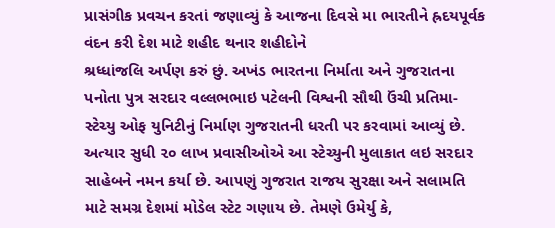પ્રાસંગીક પ્રવચન કરતાં જણાવ્યું કે આજના દિવસે મા ભારતીને હ્રદયપૂર્વક વંદન કરી દેશ માટે શહીદ થનાર શહીદોને
શ્રધ્ધાંજલિ અર્પણ કરું છું. અખંડ ભારતના નિર્માતા અને ગુજરાતના પનોતા પુત્ર સરદાર વલ્લભભાઇ પટેલની વિશ્વની સૌથી ઉંચી પ્રતિમા- સ્ટેચ્યુ ઓફ યુનિટીનું નિર્માણ ગુજરાતની ધરતી પર કરવામાં આવ્યું છે. અત્યાર સુધી ૨૦ લાખ પ્રવાસીઓએ આ સ્ટેચ્યુની મુલાકાત લઇ સરદાર સાહેબને નમન કર્યા છે. આપણું ગુજરાત રાજય સુરક્ષા અને સલામતિ માટે સમગ્ર દેશમાં મોડેલ સ્ટેટ ગણાય છે. તેમણે ઉમેર્યુ કે,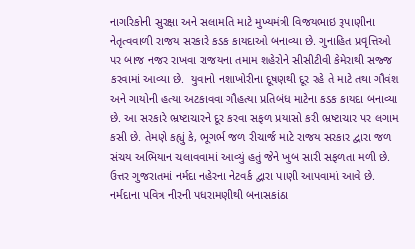નાગરિકોની સુરક્ષા અને સલામતિ માટે મુખ્યમંત્રી વિજયભાઇ રૂપાણીના નેતૃત્વવાળી રાજય સરકારે કડક કાયદાઓ બનાવ્યા છે. ગુનાહિત પ્રવૃત્તિઓ પર બાજ નજર રાખવા રાજયના તમામ શહેરોને સીસીટીવી કેમેરાથી સજ્જ કરવામાં આવ્યા છે.  યુવાનો નશાખોરીના દૂષણથી દૂર રહે તે માટે તથા ગૌવંશ અને ગાયોની હત્યા અટકાવવા ગૌહત્યા પ્રતિબંધ માટેના કડક કાયદા બનાવ્યા છે. આ સરકારે ભ્રષ્ટાચારને દૂર કરવા સફળ પ્રયાસો કરી ભ્રષ્ટાચાર પર લગામ કસી છે. તેમણે કહ્યું કે, ભૂગર્ભ જળ રીચાર્જ માટે રાજય સરકાર દ્વારા જળ સંચય અભિયાન ચલાવવામાં આવ્યું હતું જેને ખુબ સારી સફળતા મળી છે. ઉત્તર ગુજરાતમાં નર્મદા નહેરના નેટવર્ક દ્વારા પાણી આપવામાં આવે છે. નર્મદાના પવિત્ર નીરની પધરામણીથી બનાસકાંઠા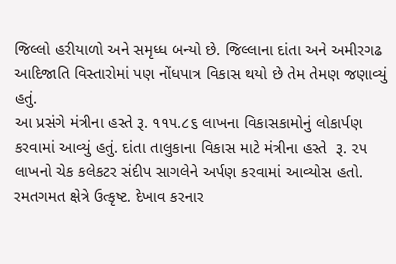જિલ્લો હરીયાળો અને સમૃધ્ધ બન્યો છે. જિલ્લાના દાંતા અને અમીરગઢ આદિજાતિ વિસ્તારોમાં પણ નોંધપાત્ર વિકાસ થયો છે તેમ તેમણ જણાવ્યું હતું.
આ પ્રસંગે મંત્રીના હસ્તે રૂ. ૧૧૫.૮૬ લાખના વિકાસકામોનું લોકાર્પણ કરવામાં આવ્યું હતું. દાંતા તાલુકાના વિકાસ માટે મંત્રીના હસ્તે  રૂ. ૨૫ લાખનો ચેક કલેકટર સંદીપ સાગલેને અર્પણ કરવામાં આવ્યોસ હતો. રમતગમત ક્ષેત્રે ઉત્કૃષ્ટ. દેખાવ કરનાર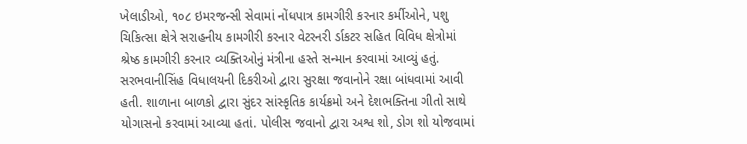ખેલાડીઓ, ૧૦૮ ઇમરજન્સી સેવામાં નોંધપાત્ર કામગીરી કરનાર કર્મીઓને, પશુ ચિકિત્સા ક્ષેત્રે સરાહનીય કામગીરી કરનાર વેટરનરી ર્ડાકટર સહિત વિવિધ ક્ષેત્રોમાં શ્રેષ્ઠ કામગીરી કરનાર વ્યક્તિઓનું મંત્રીના હસ્તે સન્માન કરવામાં આવ્યું હતું.
સરભવાનીસિંહ વિધાલયની દિકરીઓ દ્વારા સુરક્ષા જવાનોને રક્ષા બાંધવામાં આવી હતી. શાળાના બાળકો દ્વારા સુંદર સાંસ્કૃતિક કાર્યક્રમો અને દેશભક્તિના ગીતો સાથે યોગાસનો કરવામાં આવ્યા હતાં. પોલીસ જવાનો દ્વારા અશ્વ શો, ડોગ શો યોજવામાં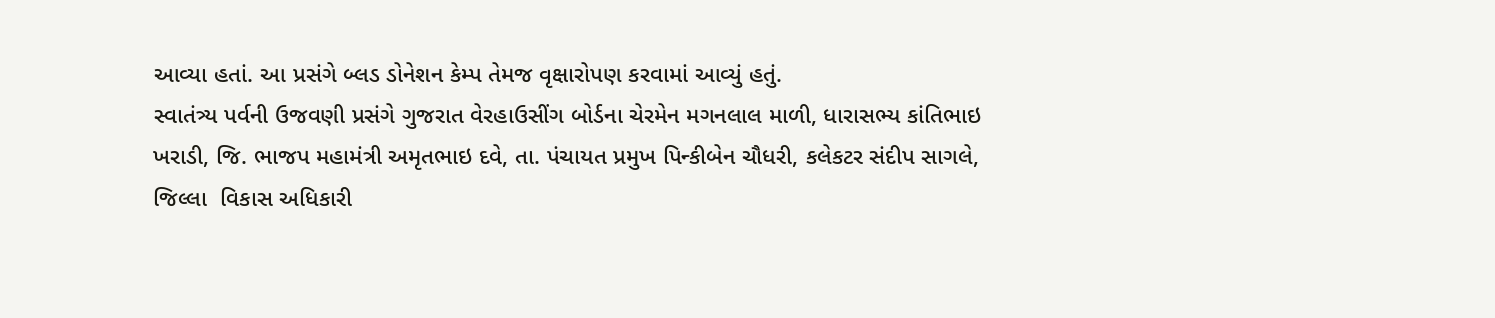આવ્યા હતાં. આ પ્રસંગે બ્લડ ડોનેશન કેમ્પ તેમજ વૃક્ષારોપણ કરવામાં આવ્યું હતું.
સ્વાતંત્ર્ય પર્વની ઉજવણી પ્રસંગે ગુજરાત વેરહાઉસીંગ બોર્ડના ચેરમેન મગનલાલ માળી, ધારાસભ્ય કાંતિભાઇ ખરાડી, જિ. ભાજપ મહામંત્રી અમૃતભાઇ દવે, તા. પંચાયત પ્રમુખ પિન્કીબેન ચૌધરી, કલેકટર સંદીપ સાગલે, જિલ્લા  વિકાસ અધિકારી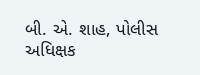બી. એ. શાહ, પોલીસ અધિક્ષક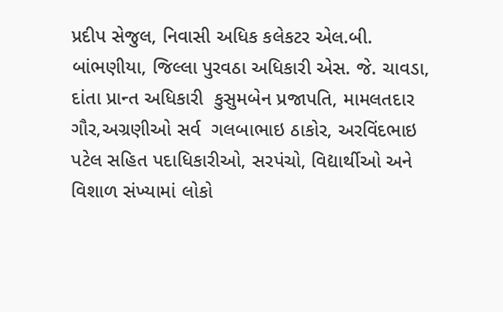પ્રદીપ સેજુલ, નિવાસી અધિક કલેકટર એલ.બી. બાંભણીયા, જિલ્લા પુરવઠા અધિકારી એસ. જે. ચાવડા, દાંતા પ્રાન્ત અધિકારી  કુસુમબેન પ્રજાપતિ, મામલતદાર ગૌર,અગ્રણીઓ સર્વ  ગલબાભાઇ ઠાકોર, અરવિંદભાઇ પટેલ સહિત પદાધિકારીઓ, સરપંચો, વિદ્યાર્થીઓ અને વિશાળ સંખ્યામાં લોકો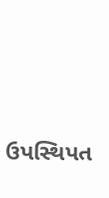ઉપસ્થિપત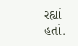રહ્યાં હતાં.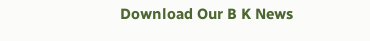Download Our B K News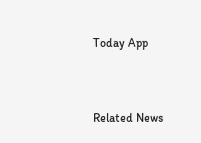Today App



Related News